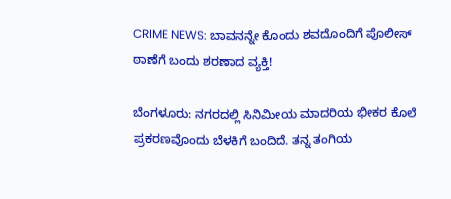CRIME NEWS: ಬಾವನನ್ನೇ ಕೊಂದು ಶವದೊಂದಿಗೆ ಪೊಲೀಸ್ ಠಾಣೆಗೆ ಬಂದು ಶರಣಾದ ವ್ಯಕ್ತಿ!

ಬೆಂಗಳೂರು: ನಗರದಲ್ಲಿ ಸಿನಿಮೀಯ ಮಾದರಿಯ ಭೀಕರ ಕೊಲೆ ಪ್ರಕರಣವೊಂದು ಬೆಳಕಿಗೆ ಬಂದಿದೆ. ತನ್ನ ತಂಗಿಯ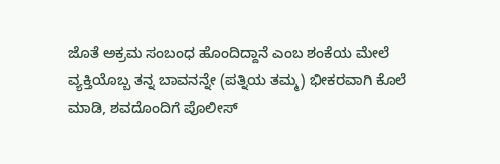ಜೊತೆ ಅಕ್ರಮ ಸಂಬಂಧ ಹೊಂದಿದ್ದಾನೆ ಎಂಬ ಶಂಕೆಯ ಮೇಲೆ ವ್ಯಕ್ತಿಯೊಬ್ಬ ತನ್ನ ಬಾವನನ್ನೇ (ಪತ್ನಿಯ ತಮ್ಮ) ಭೀಕರವಾಗಿ ಕೊಲೆ ಮಾಡಿ, ಶವದೊಂದಿಗೆ ಪೊಲೀಸ್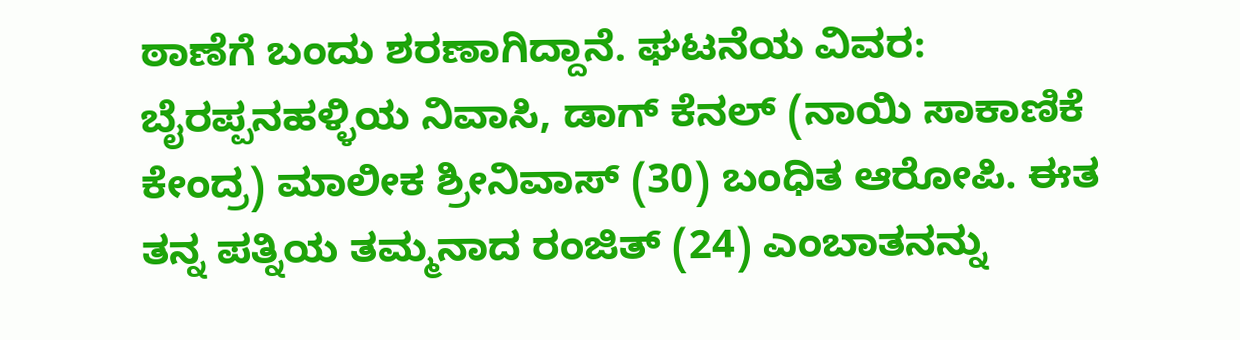ಠಾಣೆಗೆ ಬಂದು ಶರಣಾಗಿದ್ದಾನೆ. ಘಟನೆಯ ವಿವರ: ಬೈರಪ್ಪನಹಳ್ಳಿಯ ನಿವಾಸಿ, ಡಾಗ್ ಕೆನಲ್ (ನಾಯಿ ಸಾಕಾಣಿಕೆ ಕೇಂದ್ರ) ಮಾಲೀಕ ಶ್ರೀನಿವಾಸ್ (30) ಬಂಧಿತ ಆರೋಪಿ. ಈತ ತನ್ನ ಪತ್ನಿಯ ತಮ್ಮನಾದ ರಂಜಿತ್ (24) ಎಂಬಾತನನ್ನು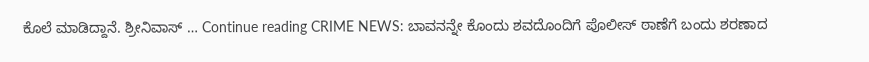ಕೊಲೆ ಮಾಡಿದ್ದಾನೆ. ಶ್ರೀನಿವಾಸ್ … Continue reading CRIME NEWS: ಬಾವನನ್ನೇ ಕೊಂದು ಶವದೊಂದಿಗೆ ಪೊಲೀಸ್ ಠಾಣೆಗೆ ಬಂದು ಶರಣಾದ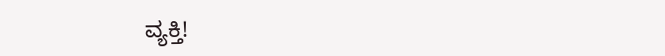ವ್ಯಕ್ತಿ!